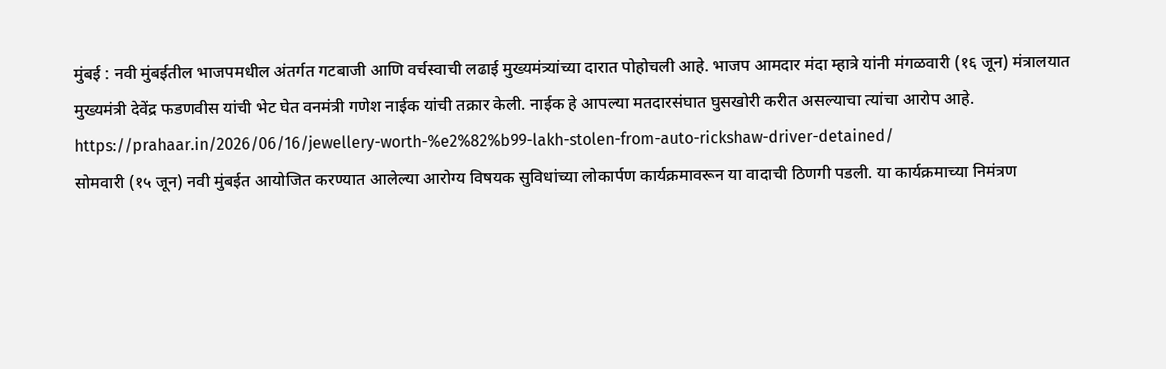मुंबई : नवी मुंबईतील भाजपमधील अंतर्गत गटबाजी आणि वर्चस्वाची लढाई मुख्यमंत्र्यांच्या दारात पोहोचली आहे. भाजप आमदार मंदा म्हात्रे यांनी मंगळवारी (१६ जून) मंत्रालयात मुख्यमंत्री देवेंद्र फडणवीस यांची भेट घेत वनमंत्री गणेश नाईक यांची तक्रार केली. नाईक हे आपल्या मतदारसंघात घुसखोरी करीत असल्याचा त्यांचा आरोप आहे.
https://prahaar.in/2026/06/16/jewellery-worth-%e2%82%b99-lakh-stolen-from-auto-rickshaw-driver-detained/
सोमवारी (१५ जून) नवी मुंबईत आयोजित करण्यात आलेल्या आरोग्य विषयक सुविधांच्या लोकार्पण कार्यक्रमावरून या वादाची ठिणगी पडली. या कार्यक्रमाच्या निमंत्रण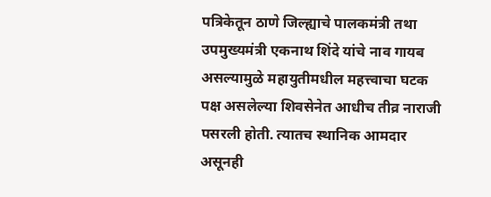पत्रिकेतून ठाणे जिल्ह्याचे पालकमंत्री तथा उपमुख्यमंत्री एकनाथ शिंदे यांचे नाव गायब असल्यामुळे महायुतीमधील महत्त्वाचा घटक पक्ष असलेल्या शिवसेनेत आधीच तीव्र नाराजी पसरली होती. त्यातच स्थानिक आमदार असूनही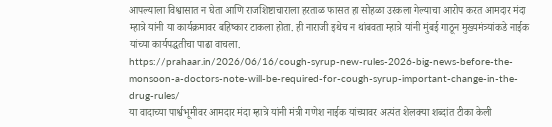आपल्याला विश्वासात न घेता आणि राजशिष्टाचाराला हरताळ फासत हा सोहळा उरकला गेल्याचा आरोप करत आमदार मंदा म्हात्रे यांनी या कार्यक्रमावर बहिष्कार टाकला होता. ही नाराजी इथेच न थांबवता म्हात्रे यांनी मुंबई गाठून मुख्यमंत्र्यांकडे नाईक यांच्या कार्यपद्धतीचा पाढा वाचला.
https://prahaar.in/2026/06/16/cough-syrup-new-rules-2026-big-news-before-the-monsoon-a-doctors-note-will-be-required-for-cough-syrup-important-change-in-the-drug-rules/
या वादाच्या पार्श्वभूमीवर आमदार मंदा म्हात्रे यांनी मंत्री गणेश नाईक यांच्यावर अत्यंत शेलक्या शब्दांत टीका केली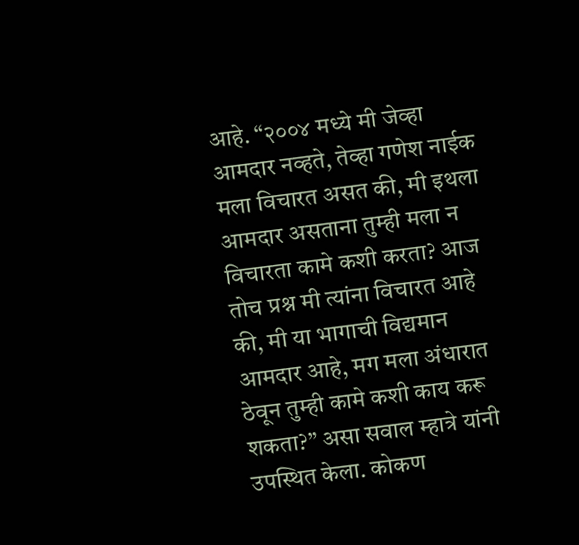आहे. “२००४ मध्ये मी जेव्हा आमदार नव्हते, तेव्हा गणेश नाईक मला विचारत असत की, मी इथला आमदार असताना तुम्ही मला न विचारता कामे कशी करता? आज तोच प्रश्न मी त्यांना विचारत आहे की, मी या भागाची विद्यमान आमदार आहे, मग मला अंधारात ठेवून तुम्ही कामे कशी काय करू शकता?” असा सवाल म्हात्रे यांनी उपस्थित केला. कोकण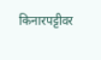किनारपट्टीवर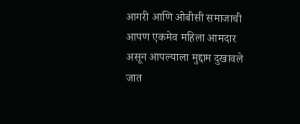आगरी आणि ओबीसी समाजाची आपण एकमेव महिला आमदार असून आपल्याला मुद्दाम दुखावले जात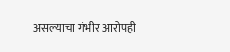असल्याचा गंभीर आरोपही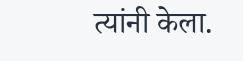त्यांनी केला.